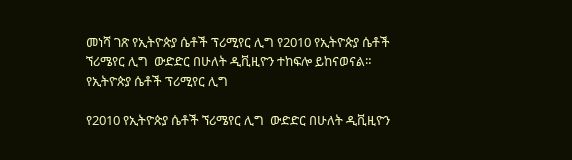መነሻ ገጽ የኢትዮጵያ ሴቶች ፕሪሚየር ሊግ የ2010 የኢትዮጵያ ሴቶች ኘሪሜየር ሊግ  ውድድር በሁለት ዲቪዚዮን ተከፍሎ ይከናወናል።
የኢትዮጵያ ሴቶች ፕሪሚየር ሊግ

የ2010 የኢትዮጵያ ሴቶች ኘሪሜየር ሊግ  ውድድር በሁለት ዲቪዚዮን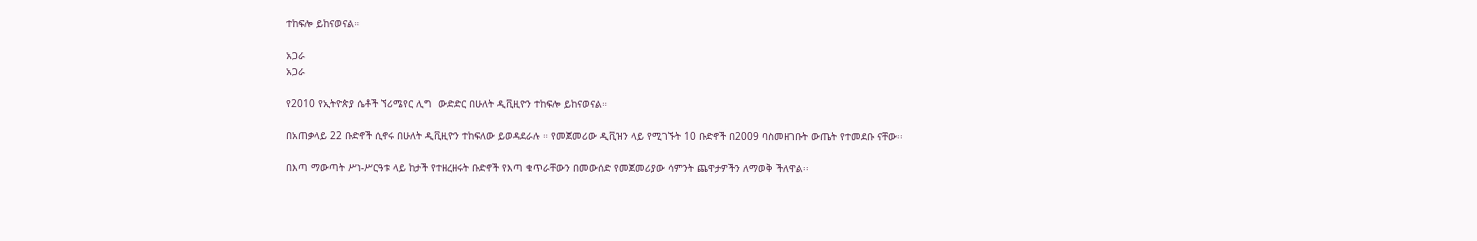ተከፍሎ ይከናወናል።

አጋራ
አጋራ

የ2010 የኢትዮጵያ ሴቶች ኘሪሜየር ሊግ  ውድድር በሁለት ዲቪዚዮን ተከፍሎ ይከናወናል።

በአጠቃላይ 22 ቡድኖች ሲኖሩ በሁለት ዲቪዚዮን ተከፍለው ይወዳደራሉ ። የመጀመሪው ዲቪዝን ላይ የሚገኙት 10 ቡድኖች በ2009 ባስመዘገቡት ውጤት የተመደቡ ናቸው፡፡

በእጣ ማውጣት ሥነ-ሥርዓቱ ላይ ከታች የተዘረዘሩት ቡድኖች የእጣ ቁጥራቸውን በመውሰድ የመጀመሪያው ሳምንት ጨዋታዎችን ለማወቅ ችለዋል፡፡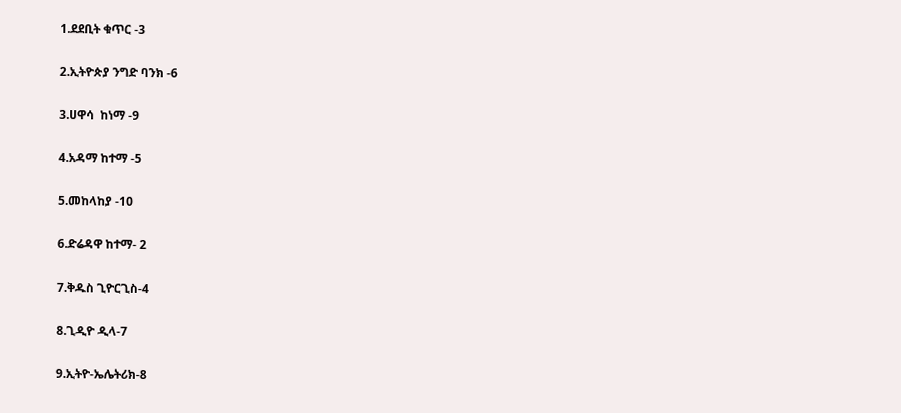1.ደደቢት ቁጥር -3

2.ኢትዮጵያ ንግድ ባንክ -6

3.ሀዋሳ  ከነማ -9

4.አዳማ ከተማ -5

5.መከላከያ -10

6.ድሬዳዋ ከተማ- 2

7.ቅዱስ ጊዮርጊስ-4

8.ጊዲዮ ዲላ-7

9.ኢትዮ-ኤሌትሪክ-8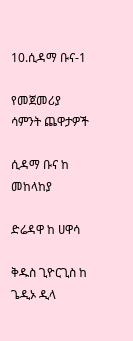10.ሲዳማ ቡና-1

የመጀመሪያ ሳምንት ጨዋታዎች

ሲዳማ ቡና ከ መከላከያ

ድሬዳዋ ከ ሀዋሳ

ቅዱስ ጊዮርጊስ ከ ጌዲኦ ዲላ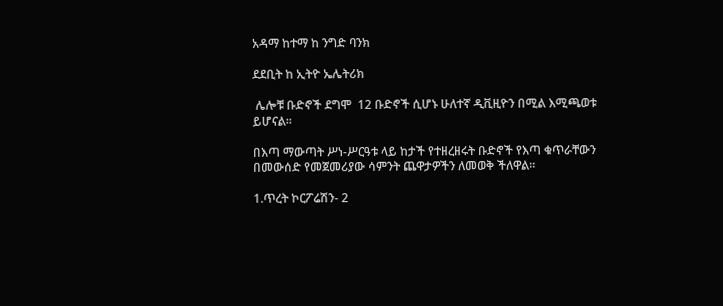አዳማ ከተማ ከ ንግድ ባንክ

ደደቢት ከ ኢትዮ ኤሌትሪክ

 ሌሎቹ ቡድኖች ደግሞ  12 ቡድኖች ሲሆኑ ሁለተኛ ዲቪዚዮን በሚል እሚጫወቱ ይሆናል፡፡

በእጣ ማውጣት ሥነ-ሥርዓቱ ላይ ከታች የተዘረዘሩት ቡድኖች የእጣ ቁጥራቸውን በመውሰድ የመጀመሪያው ሳምንት ጨዋታዎችን ለመወቅ ችለዋል፡፡

1.ጥረት ኮርፖሬሽን- 2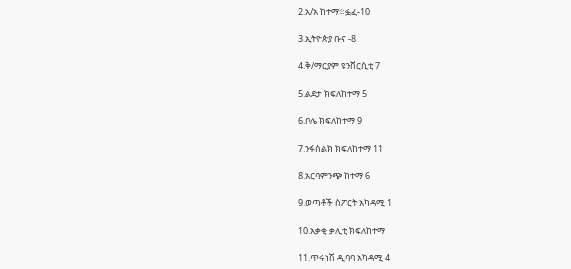2.አ/አ ከተማ፨ፏፈ-10

3.ኢትዮጵያ ቡና -8

4.ቅ/ማርያም ዩንቨርሲቲ 7

5.ልደታ ክፍለከተማ 5

6.ቦሌ ክፍለከተማ 9

7.ንፋስልክ ክፍለከተማ 11

8.አርባምንጭ ከተማ 6

9.ወጣቶች ስፖርት አካዳሚ 1

10.አቃቂ ቃሊቲ ክፍለከተማ

11.ጥሩነሽ ዲባባ አካዳሚ 4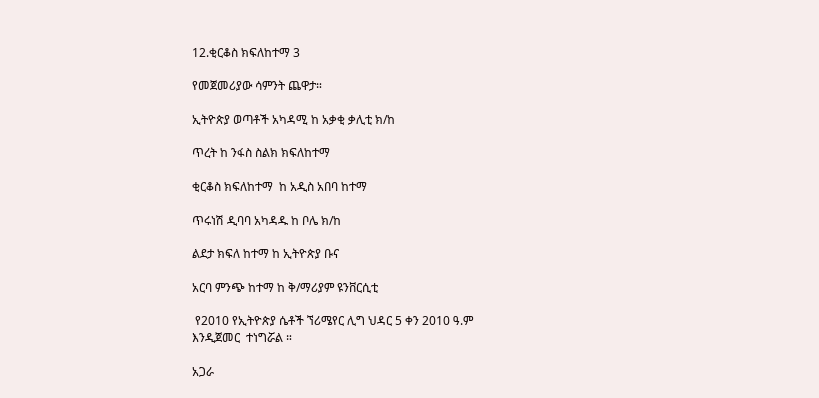12.ቂርቆስ ክፍለከተማ 3

የመጀመሪያው ሳምንት ጨዋታ።

ኢትዮጵያ ወጣቶች አካዳሚ ከ አቃቂ ቃሊቲ ክ/ከ

ጥረት ከ ንፋስ ስልክ ክፍለከተማ

ቂርቆስ ክፍለከተማ  ከ አዲስ አበባ ከተማ

ጥሩነሽ ዲባባ አካዳዱ ከ ቦሌ ክ/ከ

ልደታ ክፍለ ከተማ ከ ኢትዮጵያ ቡና

አርባ ምንጭ ከተማ ከ ቅ/ማሪያም ዩንቨርሲቲ

 የ2010 የኢትዮጵያ ሴቶች ኘሪሜየር ሊግ ህዳር 5 ቀን 2010 ዓ.ም እንዲጀመር  ተነግሯል ።

አጋራ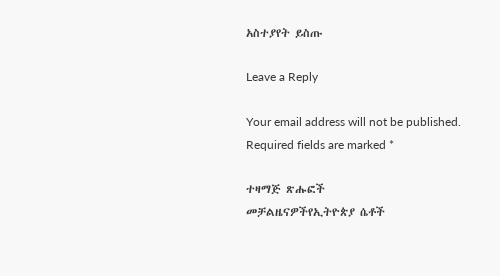አስተያየት ይስጡ

Leave a Reply

Your email address will not be published. Required fields are marked *

ተዛማጅ ጽሑፎች
መቻልዜናዎችየኢትዮጵያ ሴቶች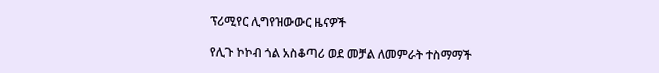ፕሪሚየር ሊግየዝውውር ዜናዎች

የሊጉ ኮኮብ ጎል አስቆጣሪ ወደ መቻል ለመምራት ተስማማች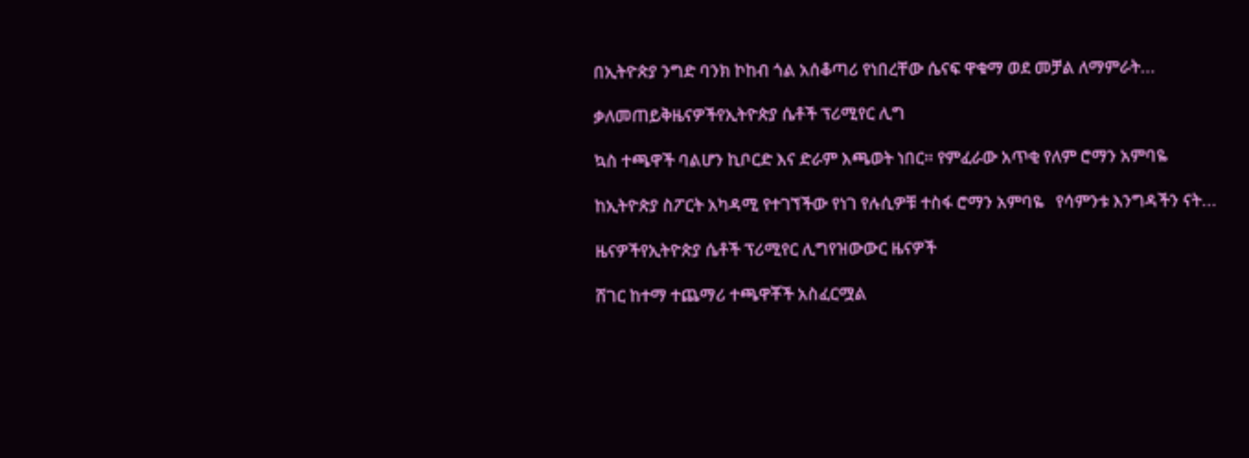በኢትዮጵያ ንግድ ባንክ ኮከብ ጎል አሰቆጣሪ የነበረቸው ሴናፍ ዋቁማ ወደ መቻል ለማምራት...

ቃለመጠይቅዜናዎችየኢትዮጵያ ሴቶች ፕሪሚየር ሊግ

ኳስ ተጫዋች ባልሆን ኪቦርድ እና ድራም እጫወት ነበር። የምፈራው አጥቂ የለም ሮማን አምባዬ

ከኢትዮጵያ ስፖርት አካዳሚ የተገኘችው የነገ የሉሲዎቹ ተስፋ ሮማን አምባዬ   የሳምንቱ እንግዳችን ናት...

ዜናዎችየኢትዮጵያ ሴቶች ፕሪሚየር ሊግየዝውውር ዜናዎች

ሸገር ከተማ ተጨማሪ ተጫዋቾች አስፈርሟል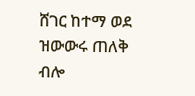ሸገር ከተማ ወደ ዝውውሩ ጠለቅ ብሎ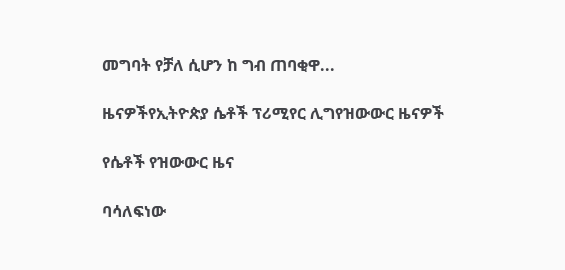መግባት የቻለ ሲሆን ከ ግብ ጠባቂዋ...

ዜናዎችየኢትዮጵያ ሴቶች ፕሪሚየር ሊግየዝውውር ዜናዎች

የሴቶች የዝውውር ዜና

ባሳለፍነው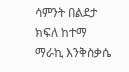ሳምንት በልደታ ክፍለ ከተማ ማራኪ እንቅስቃሴ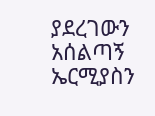ያደረገውን አሰልጣኝ ኤርሚያስን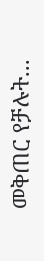መቅጠር የቻሉት...